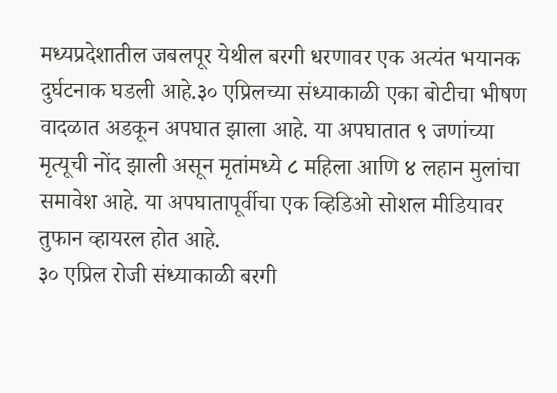मध्यप्रदेशातील जबलपूर येथील बरगी धरणावर एक अत्यंत भयानक दुर्घटनाक घडली आहे.३० एप्रिलच्या संध्याकाळी एका बोटीचा भीषण वादळात अडकून अपघात झाला आहे. या अपघातात ९ जणांच्या मृत्यूची नोंद झाली असून मृतांमध्ये ८ महिला आणि ४ लहान मुलांचा समावेश आहे. या अपघातापूर्वीचा एक व्हिडिओ सोशल मीडियावर तुफान व्हायरल होत आहे.
३० एप्रिल रोजी संध्याकाळी बरगी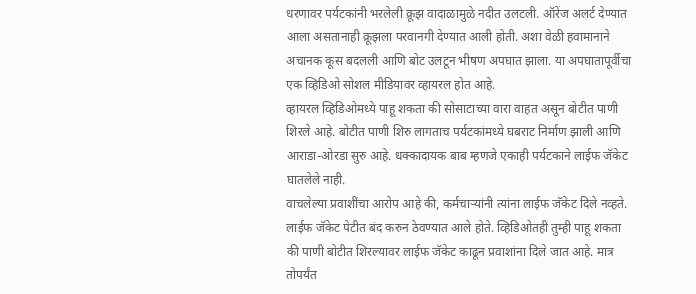धरणावर पर्यटकांनी भरलेली क्रूझ वादाळामुळे नदीत उलटली. ऑरेंज अलर्ट देण्यात आला असतानाही क्रूझला परवानगी देण्यात आली होती. अशा वेळी हवामानाने अचानक कूस बदलली आणि बोट उलटून भीषण अपघात झाला. या अपघातापूर्वीचा एक व्हिडिओ सोशल मीडियावर व्हायरल होत आहे.
व्हायरल व्हिडिओमध्ये पाहू शकता की सोसाटाच्या वारा वाहत असून बोटीत पाणी शिरले आहे. बोटीत पाणी शिरु लागताच पर्यटकांमध्ये घबराट निर्माण झाली आणि आराडा-ओरडा सुरु आहे. धक्कादायक बाब म्हणजे एकाही पर्यटकाने लाईफ जॅकेट घातलेले नाही.
वाचलेल्या प्रवाशींचा आरोप आहे की, कर्मचाऱ्यांनी त्यांना लाईफ जॅकेट दिले नव्हते. लाईफ जॅकेट पेटीत बंद करुन ठेवण्यात आले होते. व्हिडिओतही तुम्ही पाहू शकता की पाणी बोटीत शिरल्यावर लाईफ जॅकेट काढून प्रवाशांना दिले जात आहे. मात्र तोपर्यंत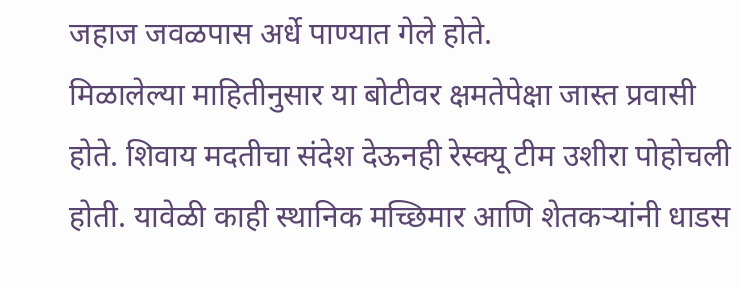जहाज जवळपास अर्धे पाण्यात गेले होते.
मिळालेल्या माहितीनुसार या बोटीवर क्षमतेपेक्षा जास्त प्रवासी होते. शिवाय मदतीचा संदेश देऊनही रेस्क्यू टीम उशीरा पोहोचली होती. यावेळी काही स्थानिक मच्छिमार आणि शेतकऱ्यांनी धाडस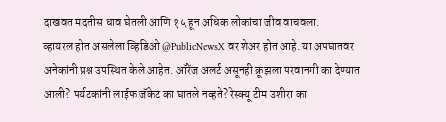दाखवत मदतीस धाव घेतली आणि १५ हून अधिक लोकांचा जीव वाचवला.
व्हायरल होत असलेला व्हिडिओ @PublicNewsX वर शेअर होत आहे. या अपघातवर अनेकांनी प्रश्न उपस्थित केले आहेत. ऑरेंज अलर्ट असूनही क्रूझला परवानगी का देण्यात आली? पर्यटकांनी लाईफ जॅकेट का घातले नव्हते? रेस्क्यू टीम उशीरा का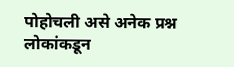पोहोचली असे अनेक प्रश्न लोकांकडून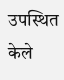उपस्थित केले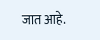जात आहे.